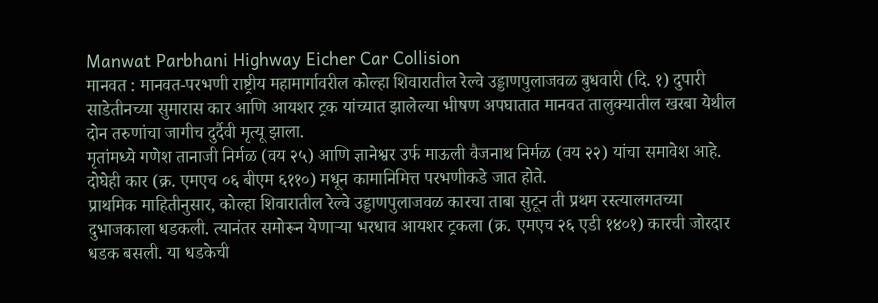Manwat Parbhani Highway Eicher Car Collision
मानवत : मानवत-परभणी राष्ट्रीय महामार्गावरील कोल्हा शिवारातील रेल्वे उड्डाणपुलाजवळ बुधवारी (दि. १) दुपारी साडेतीनच्या सुमारास कार आणि आयशर ट्रक यांच्यात झालेल्या भीषण अपघातात मानवत तालुक्यातील खरबा येथील दोन तरुणांचा जागीच दुर्दैवी मृत्यू झाला.
मृतांमध्ये गणेश तानाजी निर्मळ (वय २५) आणि ज्ञानेश्वर उर्फ माऊली वैजनाथ निर्मळ (वय २२) यांचा समावेश आहे. दोघेही कार (क्र. एमएच ०६ बीएम ६११०) मधून कामानिमित्त परभणीकडे जात होते.
प्राथमिक माहितीनुसार, कोल्हा शिवारातील रेल्वे उड्डाणपुलाजवळ कारचा ताबा सुटून ती प्रथम रस्त्यालगतच्या दुभाजकाला धडकली. त्यानंतर समोरून येणाऱ्या भरधाव आयशर ट्रकला (क्र. एमएच २६ एडी १४०१) कारची जोरदार धडक बसली. या धडकेची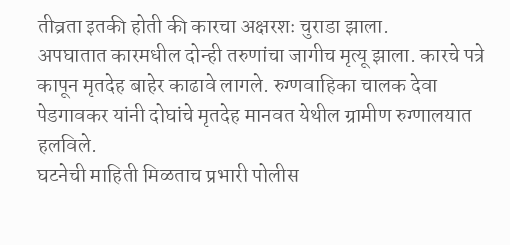तीव्रता इतकी होती की कारचा अक्षरशः चुराडा झाला.
अपघातात कारमधील दोन्ही तरुणांचा जागीच मृत्यू झाला. कारचे पत्रे कापून मृतदेह बाहेर काढावे लागले. रुग्णवाहिका चालक देवा पेडगावकर यांनी दोघांचे मृतदेह मानवत येथील ग्रामीण रुग्णालयात हलविले.
घटनेची माहिती मिळताच प्रभारी पोलीस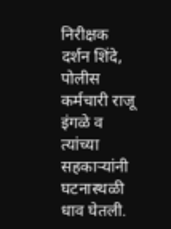निरीक्षक दर्शन शिंदे, पोलीस कर्मचारी राजू इंगळे व त्यांच्या सहकाऱ्यांनी घटनास्थळी धाव घेतली.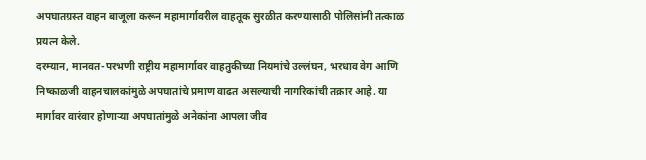अपघातग्रस्त वाहन बाजूला करून महामार्गावरील वाहतूक सुरळीत करण्यासाठी पोलिसांनी तत्काळ प्रयत्न केले.
दरम्यान, मानवत-परभणी राष्ट्रीय महामार्गावर वाहतुकीच्या नियमांचे उल्लंघन, भरधाव वेग आणि निष्काळजी वाहनचालकांमुळे अपघातांचे प्रमाण वाढत असल्याची नागरिकांची तक्रार आहे. या मार्गावर वारंवार होणाऱ्या अपघातांमुळे अनेकांना आपला जीव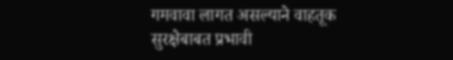गमवावा लागत असल्याने वाहतूक सुरक्षेबाबत प्रभावी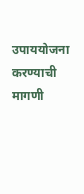उपाययोजना करण्याची मागणी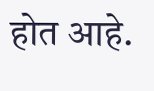होत आहे.